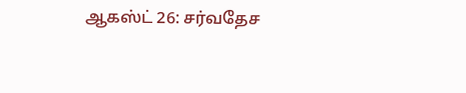ஆகஸ்ட் 26: சர்வதேச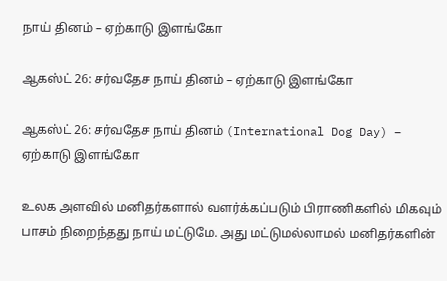நாய் தினம் – ஏற்காடு இளங்கோ

ஆகஸ்ட் 26: சர்வதேச நாய் தினம் – ஏற்காடு இளங்கோ

ஆகஸ்ட் 26: சர்வதேச நாய் தினம் (International Dog Day) – ஏற்காடு இளங்கோ

உலக அளவில் மனிதர்களால் வளர்க்கப்படும் பிராணிகளில் மிகவும் பாசம் நிறைந்தது நாய் மட்டுமே. அது மட்டுமல்லாமல் மனிதர்களின்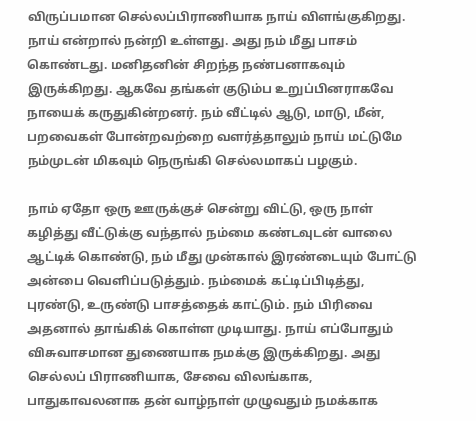விருப்பமான செல்லப்பிராணியாக நாய் விளங்குகிறது. நாய் என்றால் நன்றி உள்ளது. அது நம் மீது பாசம் கொண்டது. மனிதனின் சிறந்த நண்பனாகவும் இருக்கிறது. ஆகவே தங்கள் குடும்ப உறுப்பினராகவே நாயைக் கருதுகின்றனர். நம் வீட்டில் ஆடு, மாடு, மீன், பறவைகள் போன்றவற்றை வளர்த்தாலும் நாய் மட்டுமே நம்முடன் மிகவும் நெருங்கி செல்லமாகப் பழகும்.

நாம் ஏதோ ஒரு ஊருக்குச் சென்று விட்டு, ஒரு நாள் கழித்து வீட்டுக்கு வந்தால் நம்மை கண்டவுடன் வாலை ஆட்டிக் கொண்டு, நம் மீது முன்கால் இரண்டையும் போட்டு அன்பை வெளிப்படுத்தும். நம்மைக் கட்டிப்பிடித்து, புரண்டு, உருண்டு பாசத்தைக் காட்டும். நம் பிரிவை அதனால் தாங்கிக் கொள்ள முடியாது. நாய் எப்போதும் விசுவாசமான துணையாக நமக்கு இருக்கிறது. அது செல்லப் பிராணியாக, சேவை விலங்காக, பாதுகாவலனாக தன் வாழ்நாள் முழுவதும் நமக்காக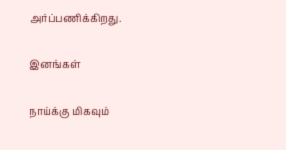அர்ப்பணிக்கிறது.

இனங்கள்

நாய்க்கு மிகவும்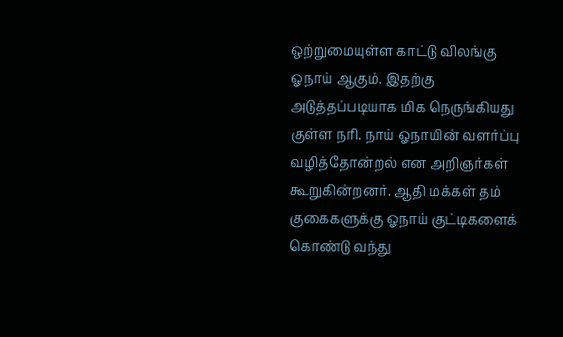ஒற்றுமையுள்ள காட்டு விலங்கு ஓநாய் ஆகும். இதற்கு அடுத்தப்படியாக மிக நெருங்கியது குள்ள நரி. நாய் ஓநாயின் வளர்ப்பு வழித்தோன்றல் என அறிஞர்கள் கூறுகின்றனர். ஆதி மக்கள் தம் குகைகளுக்கு ஓநாய் குட்டிகளைக் கொண்டு வந்து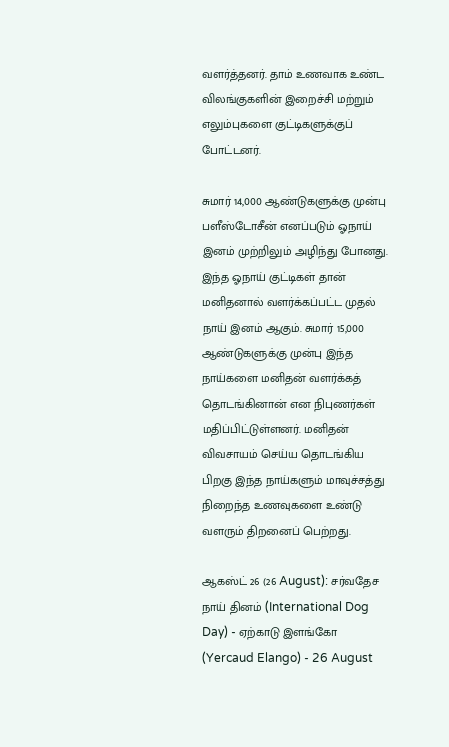வளர்த்தனர். தாம் உணவாக உண்ட விலங்குகளின் இறைச்சி மற்றும் எலும்புகளை குட்டிகளுக்குப் போட்டனர்.

சுமார் 14,000 ஆண்டுகளுக்கு முன்பு பளீஸ்டோசீன் எனப்படும் ஓநாய் இனம் முற்றிலும் அழிந்து போனது. இந்த ஓநாய் குட்டிகள் தான் மனிதனால் வளர்க்கப்பட்ட முதல் நாய் இனம் ஆகும். சுமார் 15,000 ஆண்டுகளுக்கு முன்பு இந்த நாய்களை மனிதன் வளர்க்கத் தொடங்கினான் என நிபுணர்கள் மதிப்பிட்டுள்ளனர். மனிதன் விவசாயம் செய்ய தொடங்கிய பிறகு இந்த நாய்களும் மாவுச்சத்து நிறைந்த உணவுகளை உண்டு வளரும் திறனைப் பெற்றது.

ஆகஸ்ட் 26 (26 August): சர்வதேச நாய் தினம் (International Dog Day) - ஏற்காடு இளங்கோ (Yercaud Elango) - 26 August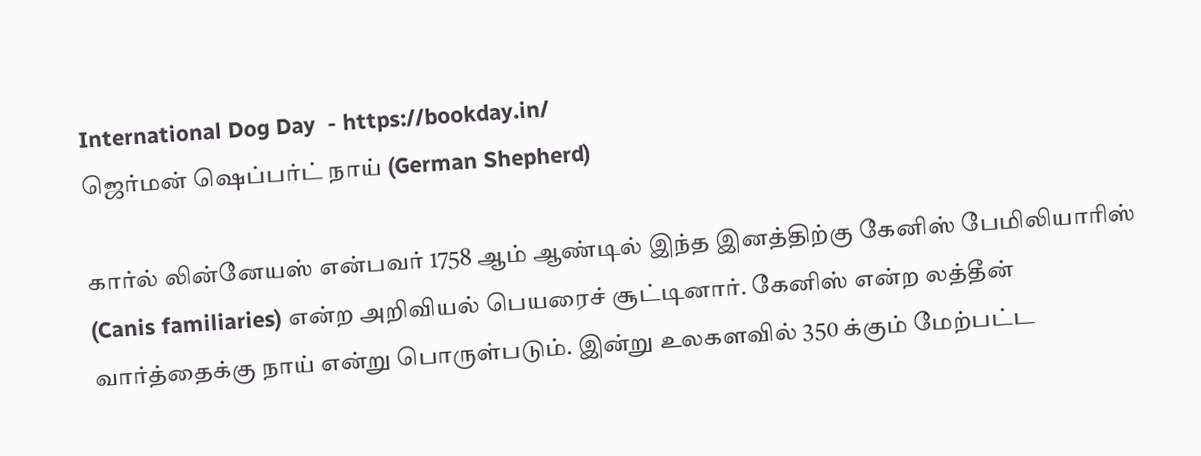International Dog Day  - https://bookday.in/
ஜெர்மன் ஷெப்பர்ட் நாய் (German Shepherd)

கார்ல் லின்னேயஸ் என்பவர் 1758 ஆம் ஆண்டில் இந்த இனத்திற்கு கேனிஸ் பேமிலியாரிஸ் (Canis familiaries) என்ற அறிவியல் பெயரைச் சூட்டினார். கேனிஸ் என்ற லத்தீன் வார்த்தைக்கு நாய் என்று பொருள்படும். இன்று உலகளவில் 350 க்கும் மேற்பட்ட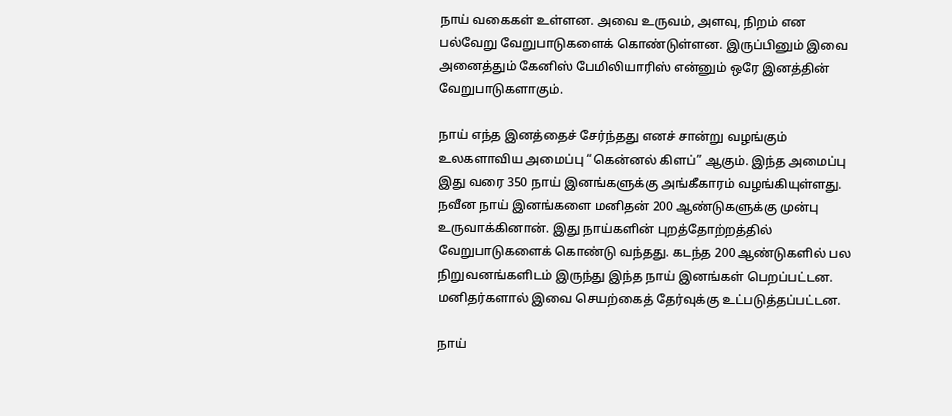நாய் வகைகள் உள்ளன. அவை உருவம், அளவு, நிறம் என பல்வேறு வேறுபாடுகளைக் கொண்டுள்ளன. இருப்பினும் இவை அனைத்தும் கேனிஸ் பேமிலியாரிஸ் என்னும் ஒரே இனத்தின் வேறுபாடுகளாகும்.

நாய் எந்த இனத்தைச் சேர்ந்தது எனச் சான்று வழங்கும் உலகளாவிய அமைப்பு “கென்னல் கிளப்” ஆகும். இந்த அமைப்பு இது வரை 350 நாய் இனங்களுக்கு அங்கீகாரம் வழங்கியுள்ளது. நவீன நாய் இனங்களை மனிதன் 200 ஆண்டுகளுக்கு முன்பு உருவாக்கினான். இது நாய்களின் புறத்தோற்றத்தில் வேறுபாடுகளைக் கொண்டு வந்தது. கடந்த 200 ஆண்டுகளில் பல நிறுவனங்களிடம் இருந்து இந்த நாய் இனங்கள் பெறப்பட்டன. மனிதர்களால் இவை செயற்கைத் தேர்வுக்கு உட்படுத்தப்பட்டன.

நாய்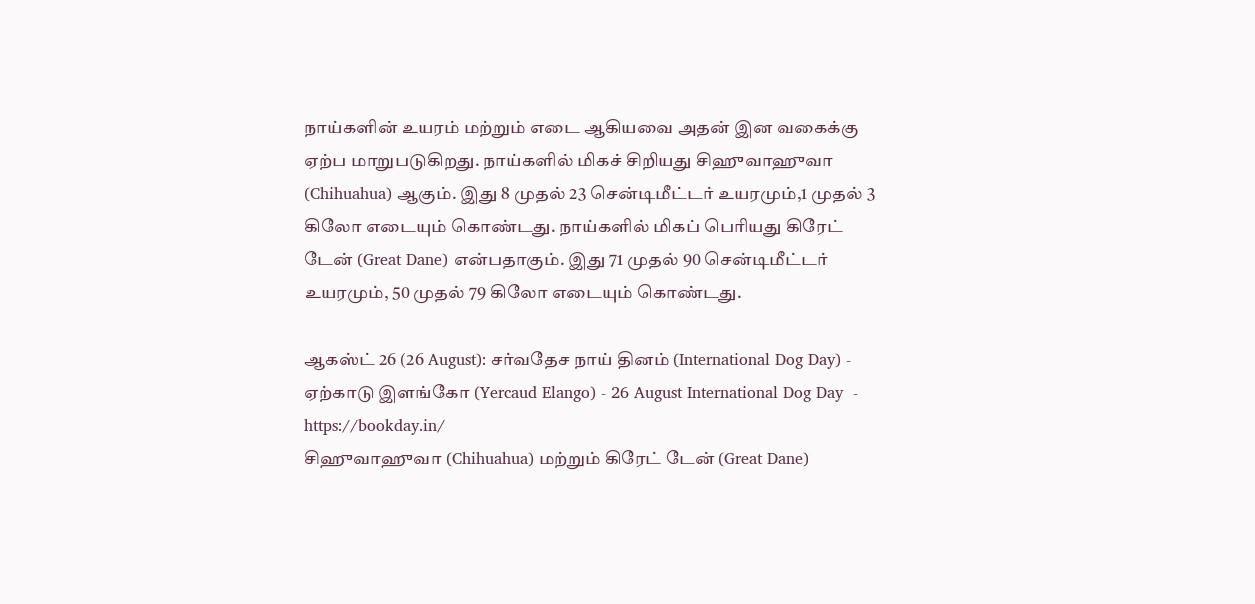நாய்களின் உயரம் மற்றும் எடை ஆகியவை அதன் இன வகைக்கு ஏற்ப மாறுபடுகிறது. நாய்களில் மிகச் சிறியது சிஹுவாஹுவா (Chihuahua) ஆகும். இது 8 முதல் 23 சென்டிமீட்டர் உயரமும்,1 முதல் 3 கிலோ எடையும் கொண்டது. நாய்களில் மிகப் பெரியது கிரேட் டேன் (Great Dane) என்பதாகும். இது 71 முதல் 90 சென்டிமீட்டர் உயரமும், 50 முதல் 79 கிலோ எடையும் கொண்டது.

ஆகஸ்ட் 26 (26 August): சர்வதேச நாய் தினம் (International Dog Day) - ஏற்காடு இளங்கோ (Yercaud Elango) - 26 August International Dog Day  - https://bookday.in/
சிஹுவாஹுவா (Chihuahua) மற்றும் கிரேட் டேன் (Great Dane)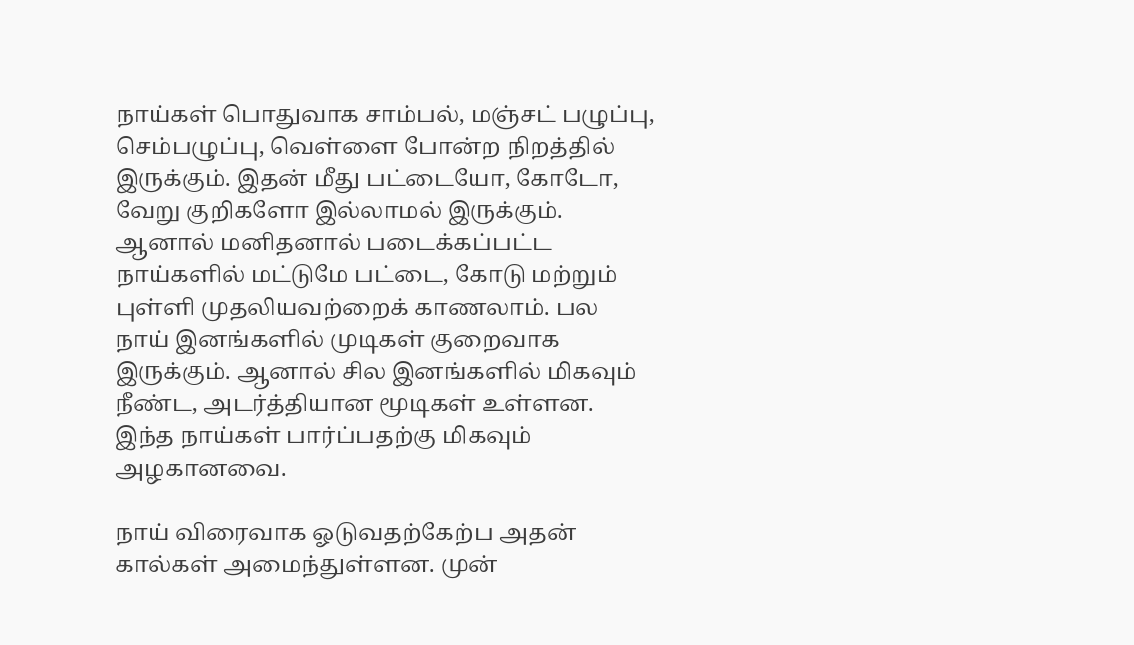நாய்கள் பொதுவாக சாம்பல், மஞ்சட் பழுப்பு, செம்பழுப்பு, வெள்ளை போன்ற நிறத்தில் இருக்கும். இதன் மீது பட்டையோ, கோடோ, வேறு குறிகளோ இல்லாமல் இருக்கும். ஆனால் மனிதனால் படைக்கப்பட்ட நாய்களில் மட்டுமே பட்டை, கோடு மற்றும் புள்ளி முதலியவற்றைக் காணலாம். பல நாய் இனங்களில் முடிகள் குறைவாக இருக்கும். ஆனால் சில இனங்களில் மிகவும் நீண்ட, அடர்த்தியான மூடிகள் உள்ளன. இந்த நாய்கள் பார்ப்பதற்கு மிகவும் அழகானவை.

நாய் விரைவாக ஓடுவதற்கேற்ப அதன் கால்கள் அமைந்துள்ளன. முன்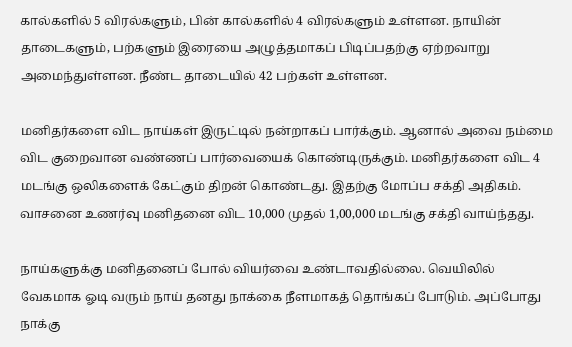கால்களில் 5 விரல்களும், பின் கால்களில் 4 விரல்களும் உள்ளன. நாயின் தாடைகளும், பற்களும் இரையை அழுத்தமாகப் பிடிப்பதற்கு ஏற்றவாறு அமைந்துள்ளன. நீண்ட தாடையில் 42 பற்கள் உள்ளன.

மனிதர்களை விட நாய்கள் இருட்டில் நன்றாகப் பார்க்கும். ஆனால் அவை நம்மை விட குறைவான வண்ணப் பார்வையைக் கொண்டிருக்கும். மனிதர்களை விட 4 மடங்கு ஒலிகளைக் கேட்கும் திறன் கொண்டது. இதற்கு மோப்ப சக்தி அதிகம். வாசனை உணர்வு மனிதனை விட 10,000 முதல் 1,00,000 மடங்கு சக்தி வாய்ந்தது.

நாய்களுக்கு மனிதனைப் போல் வியர்வை உண்டாவதில்லை. வெயிலில் வேகமாக ஓடி வரும் நாய் தனது நாக்கை நீளமாகத் தொங்கப் போடும். அப்போது நாக்கு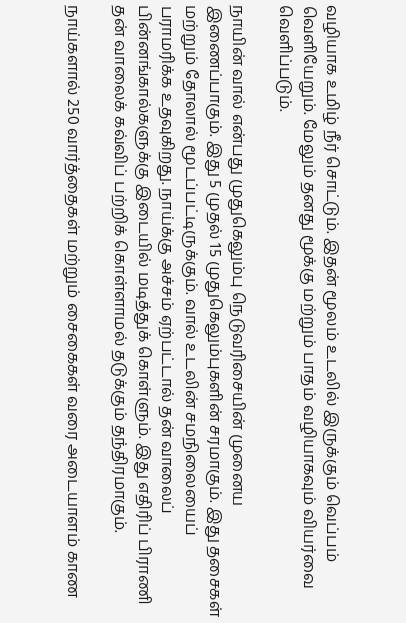வழியாக உமிழ் நீர் சொட்டும். இதன் மூலம் உடலில் இருக்கும் வெப்பம் வெளியேறும். மேலும் தனது மூக்கு மற்றும் பாதம் வழியாகவும் வியர்வை வெளிப்படும்.

நாயின் வால் என்பது முதுகெலும்பு நெடுவரிசையின் முனைய இணைப்பாகும். இது 5 முதல் 15 முதுகெலும்புகளின் சரமாகும். இது தசைகள் மற்றும் தோலால் மூடப்பட்டிருக்கும். வால் உடலின் சமநிலையைப் பராமரிக்க உதவுகிறது. நாய்க்கு அச்சம் ஏற்பட்டால் தன் வாலைப் பின்னங்கால்களுக்கு இடையில் மடித்துக் கொள்ளும். இது எதிரிப் பிராணி தன் வாலைக் கவ்விப் பற்றிக் கொள்ளாமல் தடுக்கும் தந்திரமாகும்.

நாய்களால் 250 வார்த்தைகள் மற்றும் சைகைகள் வரை அடையாளம் காண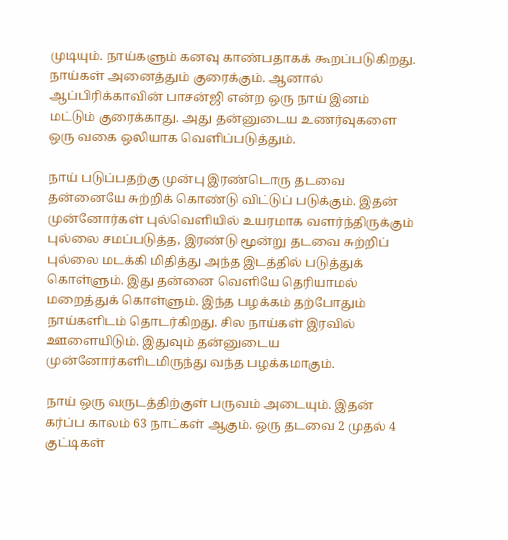முடியும். நாய்களும் கனவு காண்பதாகக் கூறப்படுகிறது. நாய்கள் அனைத்தும் குரைக்கும். ஆனால் ஆப்பிரிக்காவின் பாசன்ஜி என்ற ஒரு நாய் இனம் மட்டும் குரைக்காது. அது தன்னுடைய உணர்வுகளை ஒரு வகை ஒலியாக வெளிப்படுத்தும்.

நாய் படுப்பதற்கு முன்பு இரண்டொரு தடவை தன்னையே சுற்றிக் கொண்டு விட்டுப் படுக்கும். இதன் முன்னோர்கள் புல்வெளியில் உயரமாக வளர்ந்திருக்கும் புல்லை சமப்படுத்த, இரண்டு மூன்று தடவை சுற்றிப் புல்லை மடக்கி மிதித்து அந்த இடத்தில் படுத்துக் கொள்ளும். இது தன்னை வெளியே தெரியாமல் மறைத்துக் கொள்ளும். இந்த பழக்கம் தற்போதும் நாய்களிடம் தொடர்கிறது. சில நாய்கள் இரவில் ஊளையிடும். இதுவும் தன்னுடைய முன்னோர்களிடமிருந்து வந்த பழக்கமாகும்.

நாய் ஒரு வருடத்திற்குள் பருவம் அடையும். இதன் கர்ப்ப காலம் 63 நாட்கள் ஆகும். ஒரு தடவை 2 முதல் 4 குட்டிகள்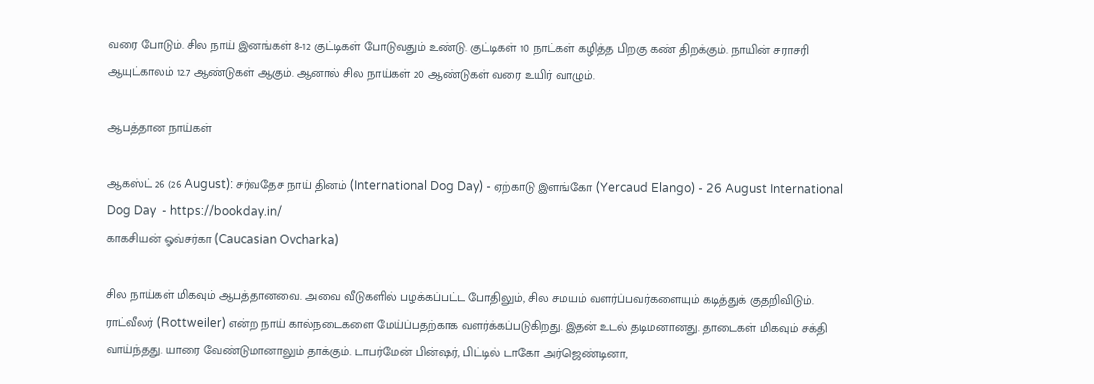வரை போடும். சில நாய் இனங்கள் 8-12 குட்டிகள் போடுவதும் உண்டு. குட்டிகள் 10 நாட்கள் கழித்த பிறகு கண் திறக்கும். நாயின் சராசரி ஆயுட்காலம் 12.7 ஆண்டுகள் ஆகும். ஆனால் சில நாய்கள் 20 ஆண்டுகள் வரை உயிர் வாழும்.

ஆபத்தான நாய்கள்

ஆகஸ்ட் 26 (26 August): சர்வதேச நாய் தினம் (International Dog Day) - ஏற்காடு இளங்கோ (Yercaud Elango) - 26 August International Dog Day  - https://bookday.in/
காகசியன் ஓவ்சர்கா (Caucasian Ovcharka)

சில நாய்கள் மிகவும் ஆபத்தானவை. அவை வீடுகளில் பழக்கப்பட்ட போதிலும், சில சமயம் வளர்ப்பவர்களையும் கடித்துக் குதறிவிடும். ராட்வீலர் (Rottweiler) என்ற நாய் கால்நடைகளை மேய்ப்பதற்காக வளர்க்கப்படுகிறது. இதன் உடல் தடிமனானது. தாடைகள் மிகவும் சக்தி வாய்ந்தது. யாரை வேண்டுமானாலும் தாக்கும். டாபர்மேன் பின்ஷர், பிட்டில் டாகோ அர்ஜெண்டினா,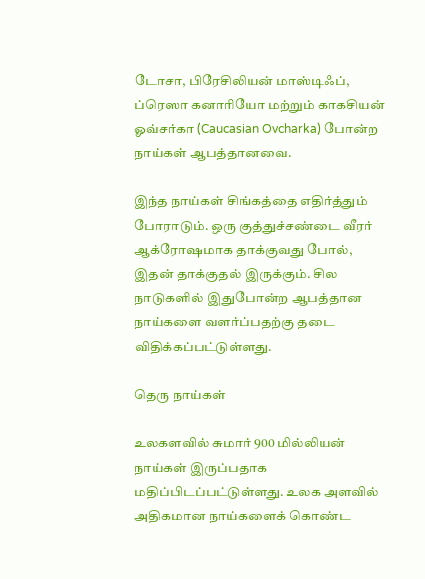டோசா, பிரேசிலியன் மாஸ்டிஃப், ப்ரெஸா கனாரியோ மற்றும் காகசியன் ஓவ்சர்கா (Caucasian Ovcharka) போன்ற நாய்கள் ஆபத்தானவை.

இந்த நாய்கள் சிங்கத்தை எதிர்த்தும் போராடும். ஒரு குத்துச்சண்டை வீரர் ஆக்ரோஷமாக தாக்குவது போல், இதன் தாக்குதல் இருக்கும். சில நாடுகளில் இதுபோன்ற ஆபத்தான நாய்களை வளர்ப்பதற்கு தடை விதிக்கப்பட்டுள்ளது.

தெரு நாய்கள்

உலகளவில் சுமார் 900 மில்லியன் நாய்கள் இருப்பதாக மதிப்பிடப்பட்டுள்ளது. உலக அளவில் அதிகமான நாய்களைக் கொண்ட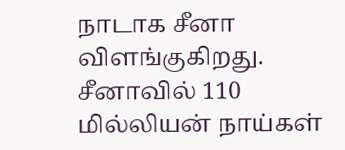நாடாக சீனா விளங்குகிறது. சீனாவில் 110 மில்லியன் நாய்கள்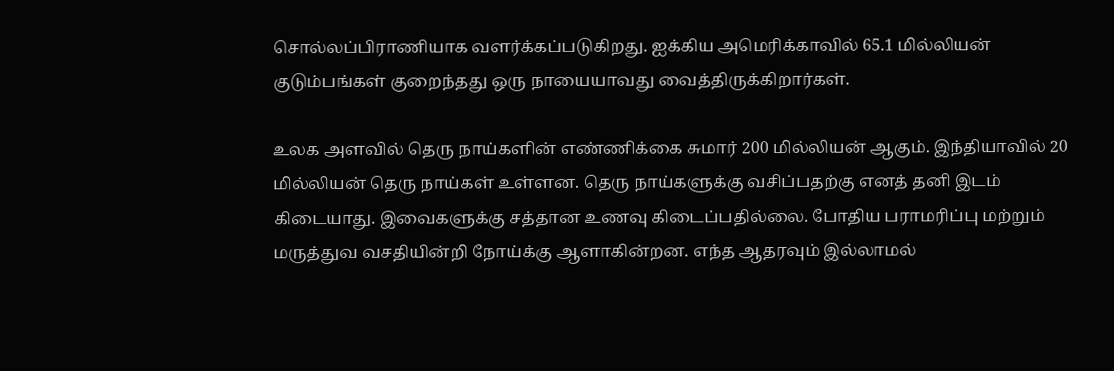சொல்லப்பிராணியாக வளர்க்கப்படுகிறது. ஐக்கிய அமெரிக்காவில் 65.1 மில்லியன் குடும்பங்கள் குறைந்தது ஒரு நாயையாவது வைத்திருக்கிறார்கள்.

உலக அளவில் தெரு நாய்களின் எண்ணிக்கை சுமார் 200 மில்லியன் ஆகும். இந்தியாவில் 20 மில்லியன் தெரு நாய்கள் உள்ளன. தெரு நாய்களுக்கு வசிப்பதற்கு எனத் தனி இடம் கிடையாது. இவைகளுக்கு சத்தான உணவு கிடைப்பதில்லை. போதிய பராமரிப்பு மற்றும் மருத்துவ வசதியின்றி நோய்க்கு ஆளாகின்றன. எந்த ஆதரவும் இல்லாமல்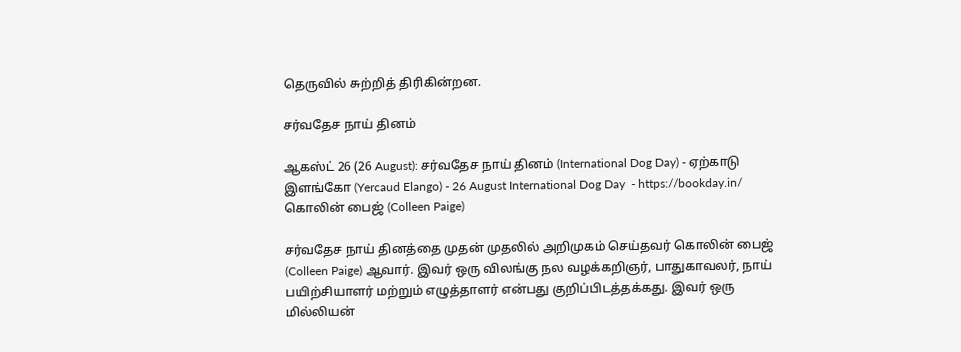தெருவில் சுற்றித் திரிகின்றன.

சர்வதேச நாய் தினம்

ஆகஸ்ட் 26 (26 August): சர்வதேச நாய் தினம் (International Dog Day) - ஏற்காடு இளங்கோ (Yercaud Elango) - 26 August International Dog Day  - https://bookday.in/
கொலின் பைஜ் (Colleen Paige)

சர்வதேச நாய் தினத்தை முதன் முதலில் அறிமுகம் செய்தவர் கொலின் பைஜ் (Colleen Paige) ஆவார். இவர் ஒரு விலங்கு நல வழக்கறிஞர், பாதுகாவலர், நாய் பயிற்சியாளர் மற்றும் எழுத்தாளர் என்பது குறிப்பிடத்தக்கது. இவர் ஒரு மில்லியன்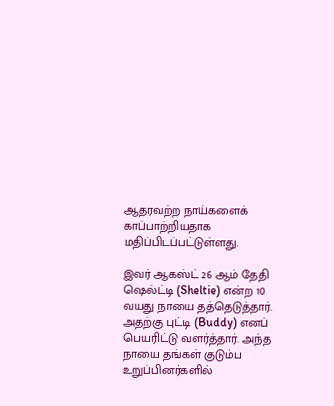ஆதரவற்ற நாய்களைக் காப்பாற்றியதாக மதிப்பிடப்பட்டுள்ளது.

இவர் ஆகஸ்ட் 26 ஆம் தேதி ஷெல்ட்டி (Sheltie) என்ற 10 வயது நாயை தத்தெடுத்தார். அதற்கு புட்டி (Buddy) எனப் பெயரிட்டு வளர்த்தார். அந்த நாயை தங்கள் குடும்ப உறுப்பினர்களில்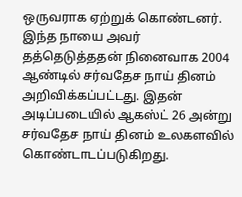ஒருவராக ஏற்றுக் கொண்டனர். இந்த நாயை அவர் தத்தெடுத்ததன் நினைவாக 2004 ஆண்டில் சர்வதேச நாய் தினம் அறிவிக்கப்பட்டது. இதன் அடிப்படையில் ஆகஸ்ட் 26 அன்று சர்வதேச நாய் தினம் உலகளவில் கொண்டாடப்படுகிறது.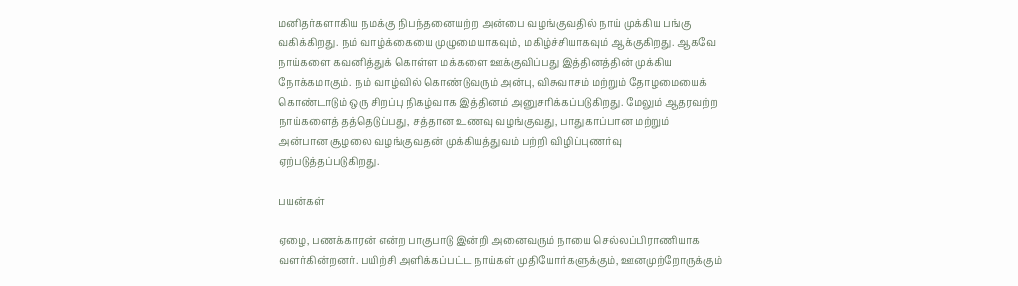மனிதர்களாகிய நமக்கு நிபந்தனையற்ற அன்பை வழங்குவதில் நாய் முக்கிய பங்கு வகிக்கிறது. நம் வாழ்க்கையை முழுமையாகவும், மகிழ்ச்சியாகவும் ஆக்குகிறது. ஆகவே நாய்களை கவனித்துக் கொள்ள மக்களை ஊக்குவிப்பது இத்தினத்தின் முக்கிய நோக்கமாகும். நம் வாழ்வில் கொண்டுவரும் அன்பு, விசுவாசம் மற்றும் தோழமையைக் கொண்டாடும் ஒரு சிறப்பு நிகழ்வாக இத்தினம் அனுசரிக்கப்படுகிறது. மேலும் ஆதரவற்ற நாய்களைத் தத்தெடுப்பது, சத்தான உணவு வழங்குவது, பாதுகாப்பான மற்றும் அன்பான சூழலை வழங்குவதன் முக்கியத்துவம் பற்றி விழிப்புணர்வு ஏற்படுத்தப்படுகிறது.

பயன்கள்

ஏழை, பணக்காரன் என்ற பாகுபாடு இன்றி அனைவரும் நாயை செல்லப்பிராணியாக வளர்கின்றனர். பயிற்சி அளிக்கப்பட்ட நாய்கள் முதியோர்களுக்கும், ஊனமுற்றோருக்கும்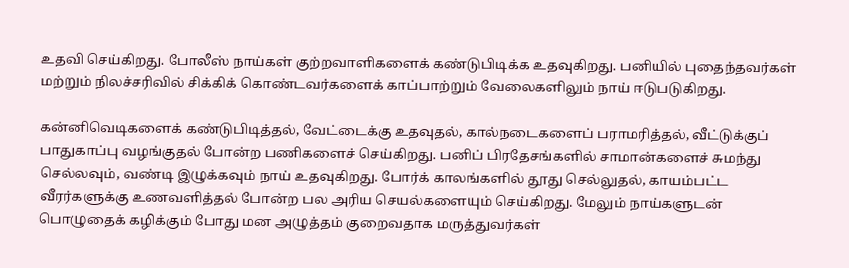உதவி செய்கிறது. போலீஸ் நாய்கள் குற்றவாளிகளைக் கண்டுபிடிக்க உதவுகிறது. பனியில் புதைந்தவர்கள் மற்றும் நிலச்சரிவில் சிக்கிக் கொண்டவர்களைக் காப்பாற்றும் வேலைகளிலும் நாய் ஈடுபடுகிறது.

கன்னிவெடிகளைக் கண்டுபிடித்தல், வேட்டைக்கு உதவுதல், கால்நடைகளைப் பராமரித்தல், வீட்டுக்குப் பாதுகாப்பு வழங்குதல் போன்ற பணிகளைச் செய்கிறது. பனிப் பிரதேசங்களில் சாமான்களைச் சுமந்து செல்லவும், வண்டி இழுக்கவும் நாய் உதவுகிறது. போர்க் காலங்களில் தூது செல்லுதல், காயம்பட்ட வீரர்களுக்கு உணவளித்தல் போன்ற பல அரிய செயல்களையும் செய்கிறது. மேலும் நாய்களுடன் பொழுதைக் கழிக்கும் போது மன அழுத்தம் குறைவதாக மருத்துவர்கள்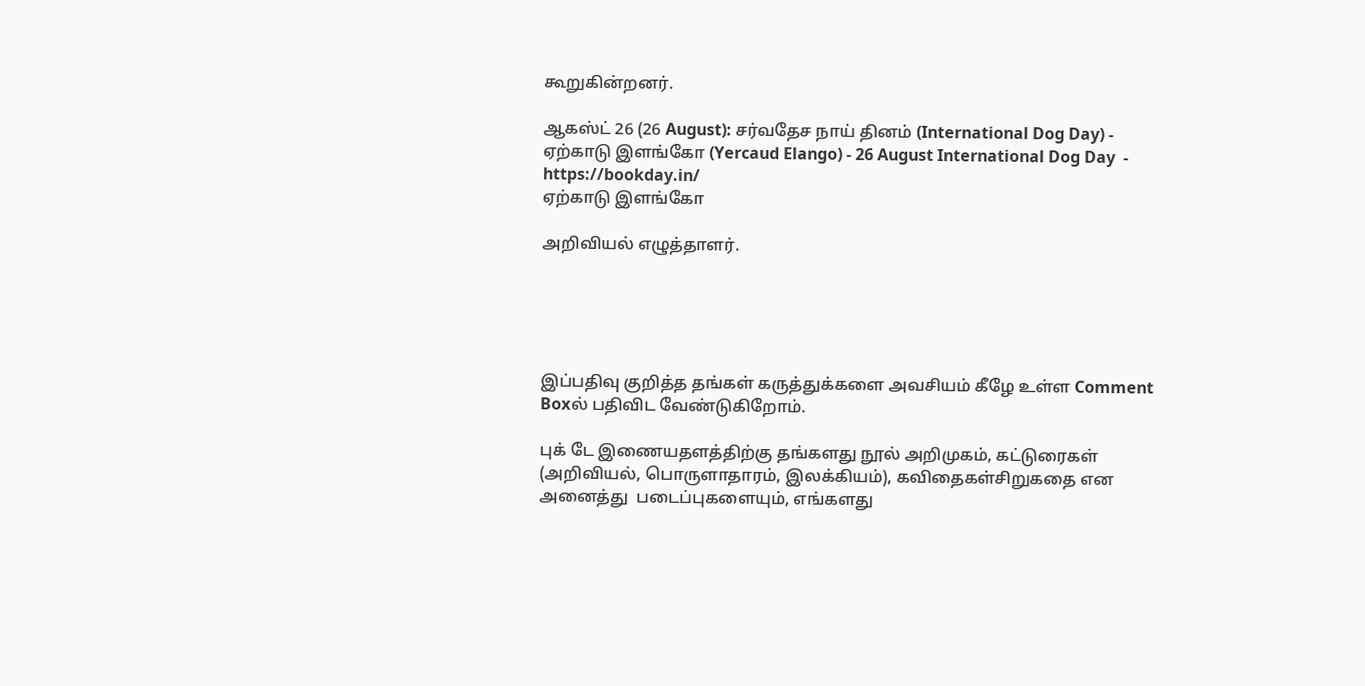கூறுகின்றனர்.

ஆகஸ்ட் 26 (26 August): சர்வதேச நாய் தினம் (International Dog Day) - ஏற்காடு இளங்கோ (Yercaud Elango) - 26 August International Dog Day  - https://bookday.in/
ஏற்காடு இளங்கோ

அறிவியல் எழுத்தாளர்.





இப்பதிவு குறித்த தங்கள் கருத்துக்களை அவசியம் கீழே உள்ள Comment Boxல் பதிவிட வேண்டுகிறோம்.

புக் டே இணையதளத்திற்கு தங்களது நூல் அறிமுகம், கட்டுரைகள் (அறிவியல், பொருளாதாரம், இலக்கியம்), கவிதைகள்சிறுகதை என அனைத்து  படைப்புகளையும், எங்களது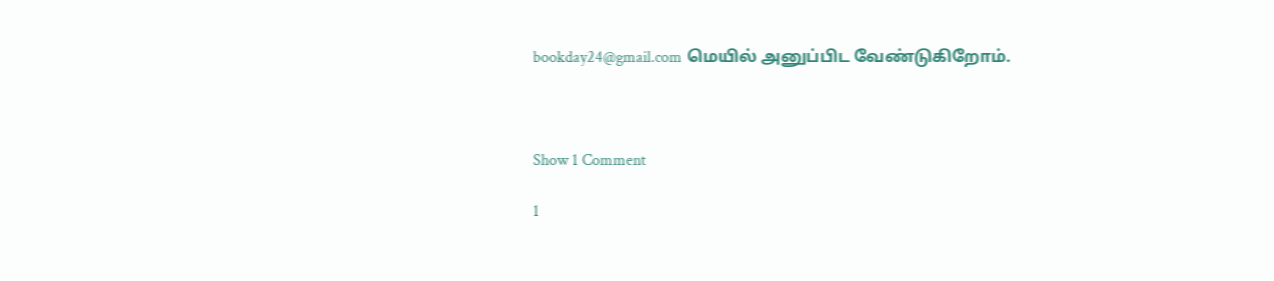bookday24@gmail.com மெயில் அனுப்பிட வேண்டுகிறோம்.



Show 1 Comment

1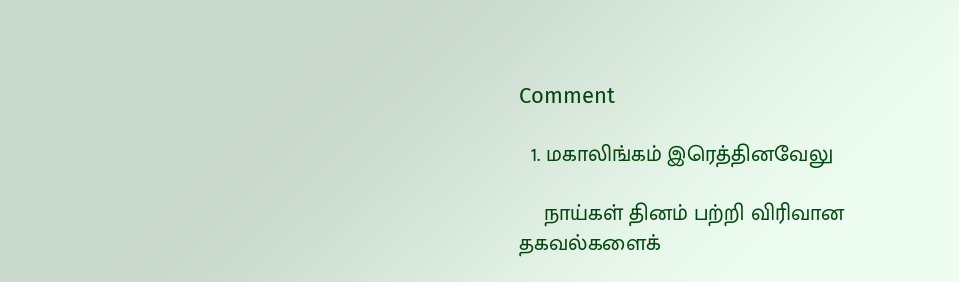Comment

  1. மகாலிங்கம் இரெத்தினவேலு

    நாய்கள் தினம் பற்றி விரிவான தகவல்களைக்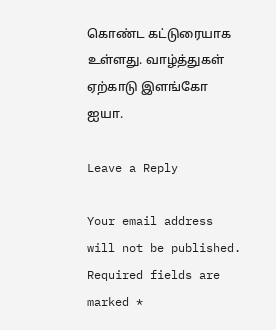கொண்ட கட்டுரையாக உள்ளது. வாழ்த்துகள் ஏற்காடு இளங்கோ ஐயா.

Leave a Reply

Your email address will not be published. Required fields are marked *